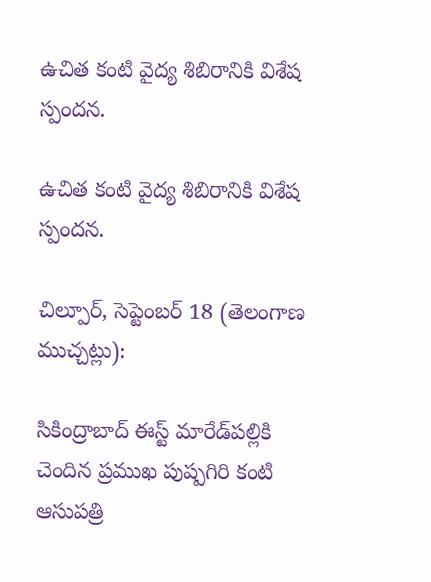ఉచిత కంటి వైద్య శిబిరానికి విశేష స్పందన.

ఉచిత కంటి వైద్య శిబిరానికి విశేష స్పందన.

చిల్పూర్, సెప్టెంబర్ 18 (తెలంగాణ ముచ్చట్లు):

సికింద్రాబాద్‌ ఈస్ట్‌ మారేడ్‌పల్లికి చెందిన ప్రముఖ పుష్పగిరి కంటి ఆసుపత్రి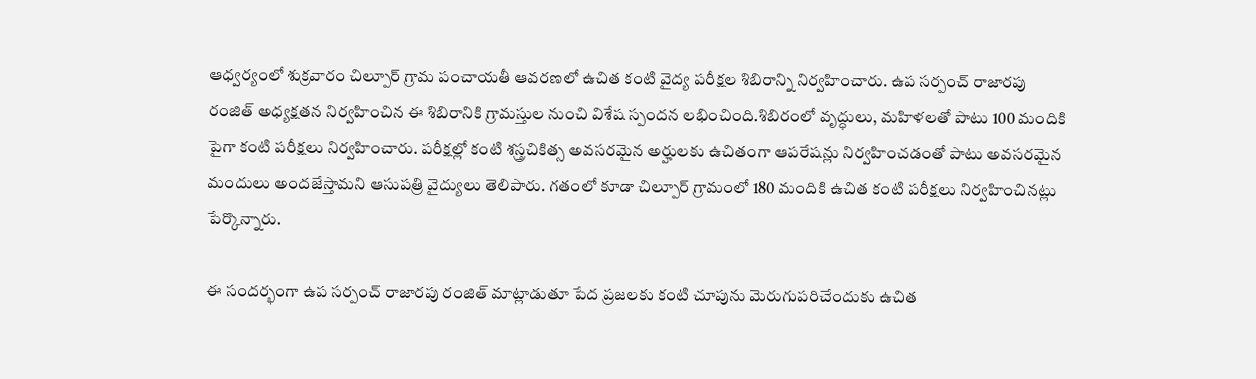ఆధ్వర్యంలో శుక్రవారం చిల్పూర్‌ గ్రామ పంచాయతీ ఆవరణలో ఉచిత కంటి వైద్య పరీక్షల శిబిరాన్ని నిర్వహించారు. ఉప సర్పంచ్‌ రాజారపు రంజిత్‌ అధ్యక్షతన నిర్వహించిన ఈ శిబిరానికి గ్రామస్తుల నుంచి విశేష స్పందన లభించింది.శిబిరంలో వృద్ధులు, మహిళలతో పాటు 100 మందికి పైగా కంటి పరీక్షలు నిర్వహించారు. పరీక్షల్లో కంటి శస్త్రచికిత్స అవసరమైన అర్హులకు ఉచితంగా ఆపరేషన్లు నిర్వహించడంతో పాటు అవసరమైన మందులు అందజేస్తామని ఆసుపత్రి వైద్యులు తెలిపారు. గతంలో కూడా చిల్పూర్‌ గ్రామంలో 180 మందికి ఉచిత కంటి పరీక్షలు నిర్వహించినట్లు పేర్కొన్నారు.

ఈ సందర్భంగా ఉప సర్పంచ్‌ రాజారపు రంజిత్‌ మాట్లాడుతూ పేద ప్రజలకు కంటి చూపును మెరుగుపరిచేందుకు ఉచిత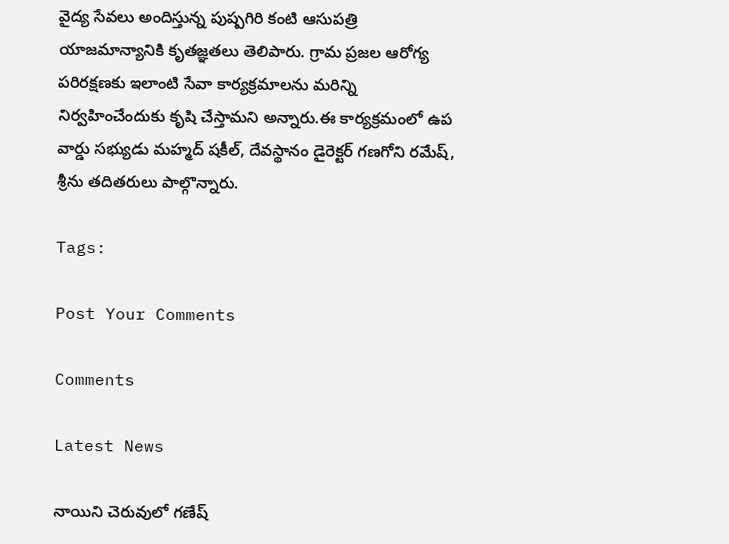వైద్య సేవలు అందిస్తున్న పుష్పగిరి కంటి ఆసుపత్రి యాజమాన్యానికి కృతజ్ఞతలు తెలిపారు. గ్రామ ప్రజల ఆరోగ్య పరిరక్షణకు ఇలాంటి సేవా కార్యక్రమాలను మరిన్ని నిర్వహించేందుకు కృషి చేస్తామని అన్నారు.ఈ కార్యక్రమంలో ఉప వార్డు సభ్యుడు మహ్మద్‌ షకీల్‌, దేవస్థానం డైరెక్టర్‌ గణగోని రమేష్‌, శ్రీను తదితరులు పాల్గొన్నారు.

Tags:

Post Your Comments

Comments

Latest News

నాయిని చెరువులో గణేష్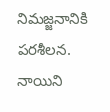నిమజ్జనానికి పరశీలన. నాయిని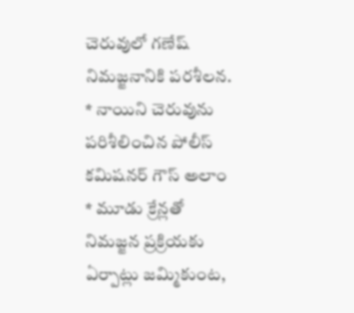చెరువులో గణేష్ నిమజ్జనానికి పరశీలన.
* నాయిని చెరువును పరిశీలించిన పోలీస్ కమిషనర్ గౌస్ అలాం * మూడు క్రేన్లతో నిమజ్జన ప్రక్రియకు ఏర్పాట్లు జమ్మికుంట,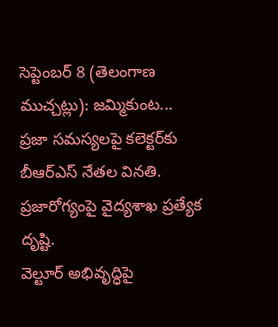సెప్టెంబర్ 8 (తెలంగాణ ముచ్చట్లు): జమ్మికుంట...
ప్రజా సమస్యలపై కలెక్టర్‌కు బీఆర్‌ఎస్‌ నేతల వినతి.
ప్రజారోగ్యంపై వైద్యశాఖ ప్రత్యేక దృష్టి.
వెల్టూర్‌ అభివృద్ధిపై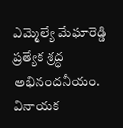ఎమ్మెల్యే మేఘారెడ్డి ప్రత్యేక శ్రద్ధ అభినందనీయం.
వినాయక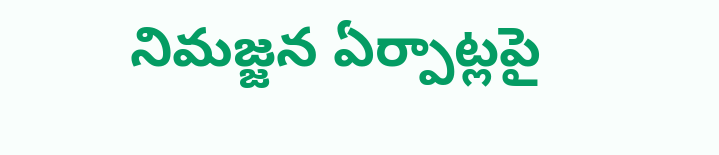నిమజ్జన ఏర్పాట్లపై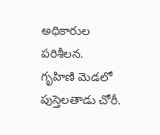అధికారుల పరిశీలన.
గృహిణి మెడలో పుస్తెలతాడు చోరీ.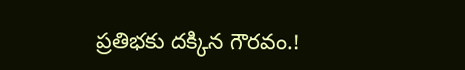ప్రతిభకు దక్కిన గౌరవం.!